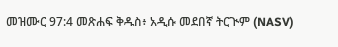መዝሙር 97:4 መጽሐፍ ቅዱስ፥ አዲሱ መደበኛ ትርጒም (NASV)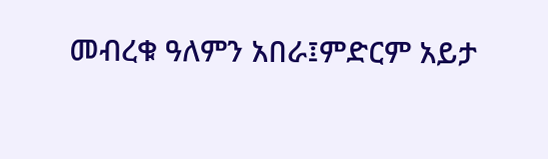መብረቁ ዓለምን አበራ፤ምድርም አይታ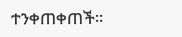ተንቀጠቀጠች።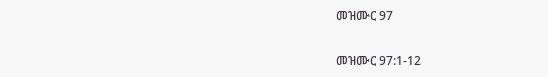መዝሙር 97

መዝሙር 97:1-12